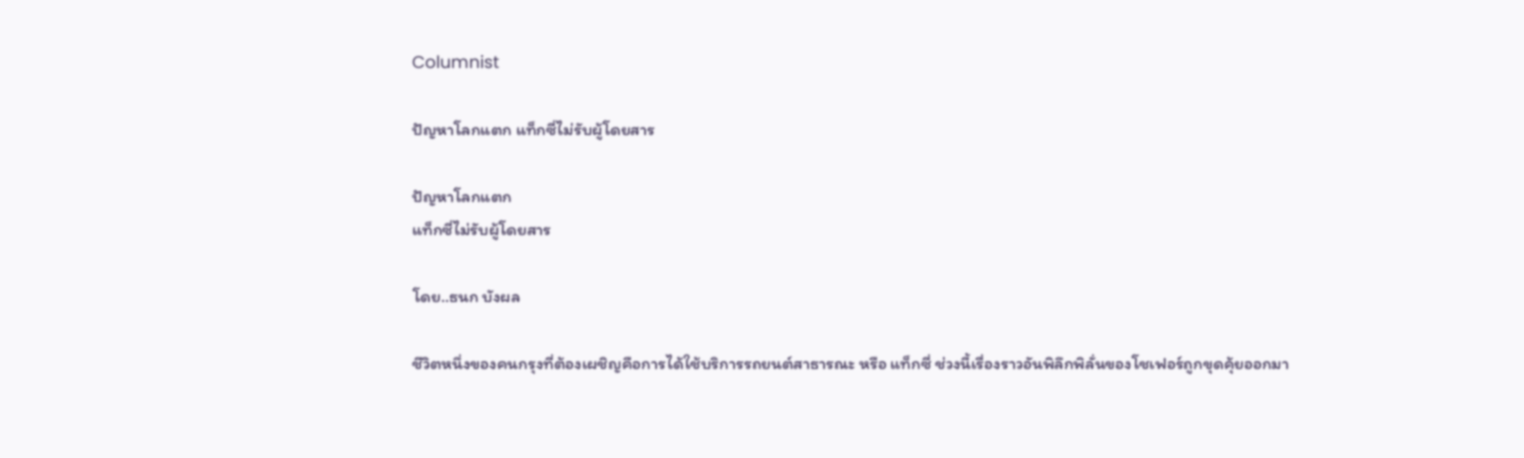Columnist

ปัญหาโลกแตก แท็กซี่ไม่รับผู้โดยสาร

ปัญหาโลกแตก
แท็กซี่ไม่รับผู้โดยสาร

โดย..ธนก บังผล

ชีวิตหนึ่งของคนกรุงที่ต้องเผชิญคือการได้ใช้บริการรถยนต์สาธารณะ หรือ แท็กซี่ ช่วงนี้เรื่องราวอันพิลึกพิลั่นของโชเฟอร์ถูกขุดคุ้ยออกมา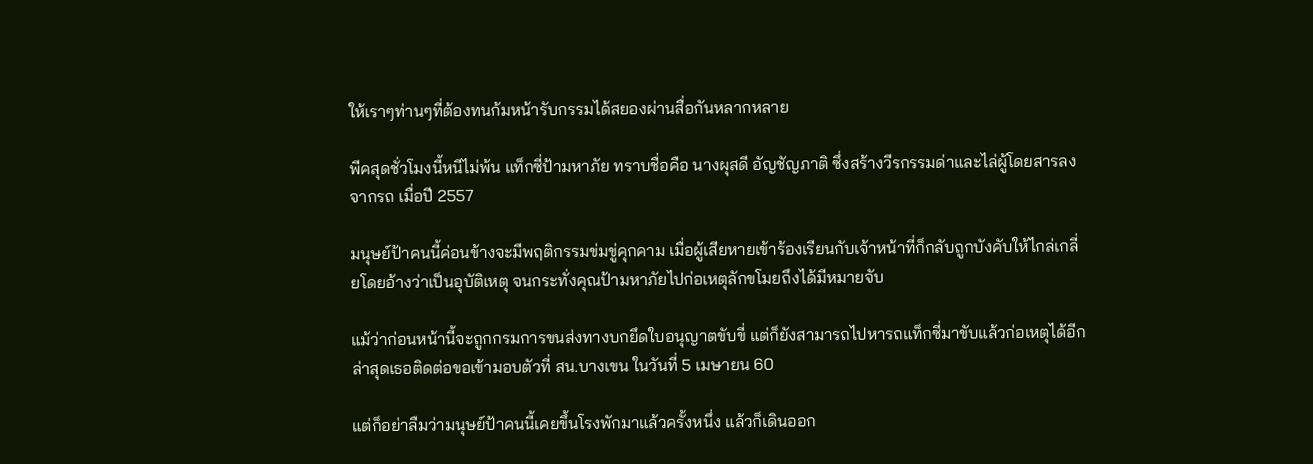ให้เราๆท่านๆที่ต้องทนก้มหน้ารับกรรมได้สยองผ่านสื่อกันหลากหลาย

พีคสุดชั่วโมงนี้หนีไม่พ้น แท็กซี่ป้ามหาภัย ทราบชื่อคือ นางผุสดี อัญชัญภาติ ซึ่งสร้างวีรกรรมด่าและไล่ผู้โดยสารลงจากรถ เมื่อปี 2557

มนุษย์ป้าคนนี้ค่อนข้างจะมีพฤติกรรมข่มขู่คุกคาม เมื่อผู้เสียหายเข้าร้องเรียนกับเจ้าหน้าที่ก็กลับถูกบังคับให้ไกล่เกลี่ยโดยอ้างว่าเป็นอุบัติเหตุ จนกระทั่งคุณป้ามหาภัยไปก่อเหตุลักขโมยถึงได้มีหมายจับ

แม้ว่าก่อนหน้านี้จะถูกกรมการขนส่งทางบกยึดใบอนุญาตขับขี่ แต่ก็ยังสามารถไปหารถแท็กซี่มาขับแล้วก่อเหตุได้อีก ล่าสุดเธอติดต่อขอเข้ามอบตัวที่ สน.บางเขน ในวันที่ 5 เมษายน 60

แต่ก็อย่าลืมว่ามนุษย์ป้าคนนี้เคยขึ้นโรงพักมาแล้วครั้งหนึ่ง แล้วก็เดินออก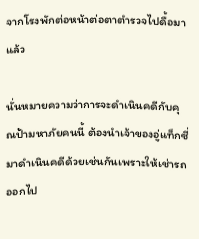จากโรงพักต่อหน้าต่อตาตำรวจไปดื้อมาแล้ว

นั่นหมายความว่าการจะดำเนินคดีกับคุณป้ามหาภัยคนนี้ ต้องนำเจ้าของอู่แท็กซี่มาดำเนินคดีด้วยเช่นกันเพราะให้เช่ารถออกไป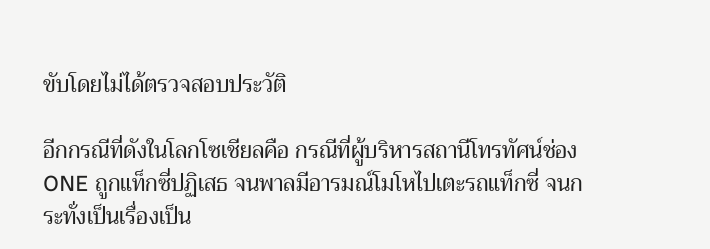ขับโดยไม่ได้ตรวจสอบประวัติ

อีกกรณีที่ดังในโลกโซเชียลคือ กรณีที่ผู้บริหารสถานีโทรทัศน์ช่อง ONE ถูกแท็กซี่ปฏิเสธ จนพาลมีอารมณ์โมโหไปเตะรถแท็กซี่ จนกระทั่งเป็นเรื่องเป็น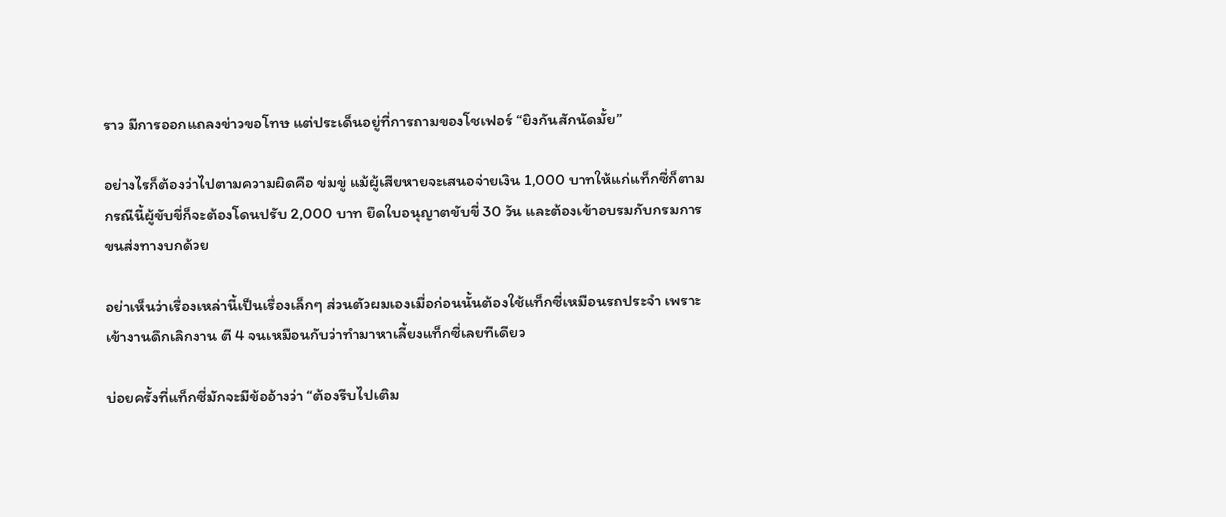ราว มีการออกแถลงข่าวขอโทษ แต่ประเด็นอยู่ที่การถามของโชเฟอร์ “ยิงกันสักนัดมั้ย”

อย่างไรก็ต้องว่าไปตามความผิดคือ ข่มขู่ แม้ผู้เสียหายจะเสนอจ่ายเงิน 1,000 บาทให้แก่แท็กซี่ก็ตาม กรณีนี้ผู้ขับขี่ก็จะต้องโดนปรับ 2,000 บาท ยึดใบอนุญาตขับขี่ 30 วัน และต้องเข้าอบรมกับกรมการขนส่งทางบกด้วย

อย่าเห็นว่าเรื่องเหล่านี้เป็นเรื่องเล็กๆ ส่วนตัวผมเองเมื่อก่อนนั้นต้องใช้แท็กซี่เหมือนรถประจำ เพราะเข้างานดึกเลิกงาน ตี 4 จนเหมือนกับว่าทำมาหาเลี้ยงแท็กซี่เลยทีเดียว

บ่อยครั้งที่แท็กซี่มักจะมีข้ออ้างว่า “ต้องรีบไปเติม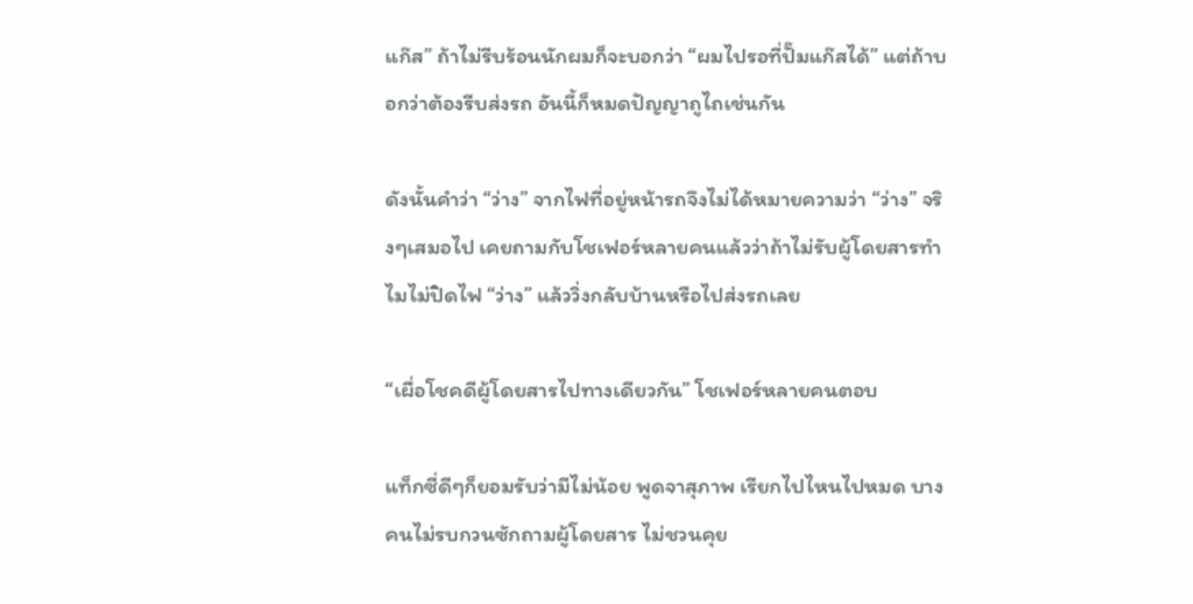แก๊ส” ถ้าไม่รีบร้อนนักผมก็จะบอกว่า “ผมไปรอที่ปั๊มแก๊สได้” แต่ถ้าบอกว่าต้องรีบส่งรถ อันนี้ก็หมดปัญญาถูไถเช่นกัน

ดังนั้นคำว่า “ว่าง” จากไฟที่อยู่หน้ารถจึงไม่ได้หมายความว่า “ว่าง” จริงๆเสมอไป เคยถามกับโชเฟอร์หลายคนแล้วว่าถ้าไม่รับผู้โดยสารทำไมไม่ปิดไฟ “ว่าง” แล้ววิ่งกลับบ้านหรือไปส่งรถเลย

“เผื่อโชคดีผู้โดยสารไปทางเดียวกัน” โชเฟอร์หลายคนตอบ

แท็กซี่ดีๆก็ยอมรับว่ามีไม่น้อย พูดจาสุภาพ เรียกไปไหนไปหมด บางคนไม่รบกวนซักถามผู้โดยสาร ไม่ชวนคุย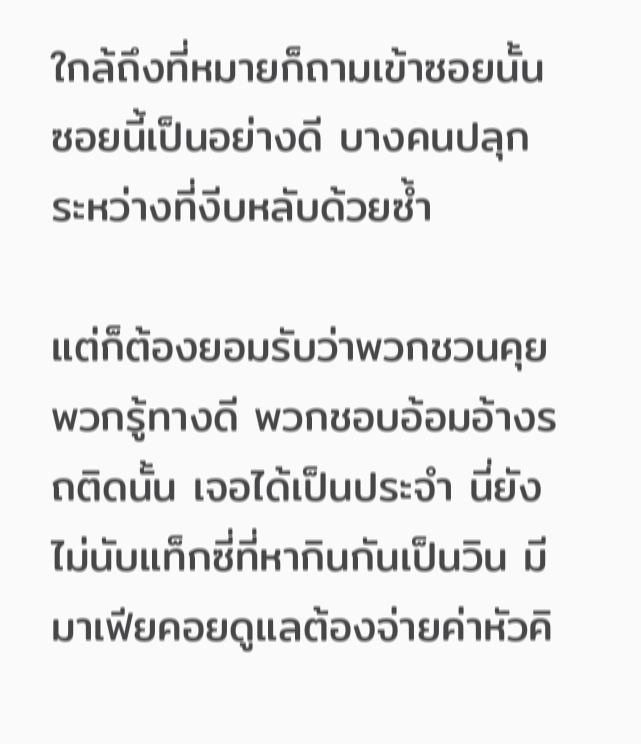ใกล้ถึงที่หมายก็ถามเข้าซอยนั้นซอยนี้เป็นอย่างดี บางคนปลุกระหว่างที่งีบหลับด้วยซ้ำ

แต่ก็ต้องยอมรับว่าพวกชวนคุย พวกรู้ทางดี พวกชอบอ้อมอ้างรถติดนั้น เจอได้เป็นประจำ นี่ยังไม่นับแท็กซี่ที่หากินกันเป็นวิน มีมาเฟียคอยดูแลต้องจ่ายค่าหัวคิ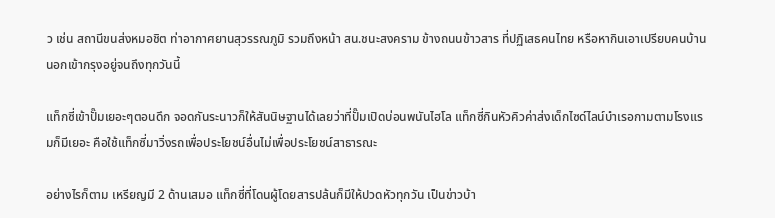ว เช่น สถานีขนส่งหมอชิต ท่าอากาศยานสุวรรณภูมิ รวมถึงหน้า สน.ชนะสงคราม ข้างถนนข้าวสาร ที่ปฏิเสธคนไทย หรือหากินเอาเปรียบคนบ้านนอกเข้ากรุงอยู่จนถึงทุกวันนี้

แท็กซี่เข้าปั๊มเยอะๆตอนดึก จอดกันระนาวก็ให้สันนิษฐานได้เลยว่าที่ปั๊มเปิดบ่อนพนันไฮโล แท็กซี่กินหัวคิวค่าส่งเด็กไซด์ไลน์บำเรอกามตามโรงแรมก็มีเยอะ คือใช้แท็กซี่มาวิ่งรถเพื่อประโยชน์อื่นไม่เพื่อประโยชน์สาธารณะ

อย่างไรก็ตาม เหรียญมี 2 ด้านเสมอ แท็กซี่ที่โดนผู้โดยสารปล้นก็มีให้ปวดหัวทุกวัน เป็นข่าวบ้า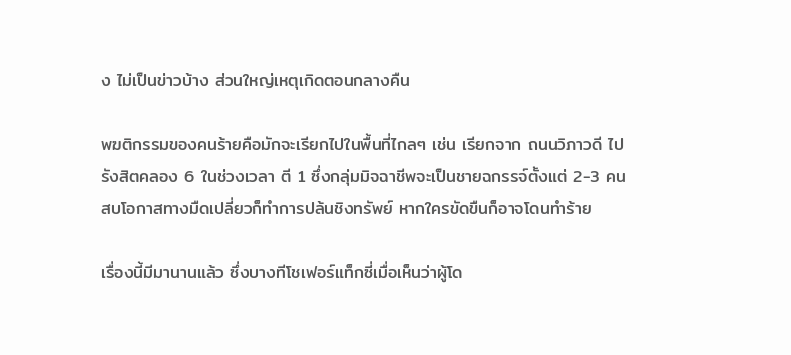ง ไม่เป็นข่าวบ้าง ส่วนใหญ่เหตุเกิดตอนกลางคืน

พฆติกรรมของคนร้ายคือมักจะเรียกไปในพื้นที่ไกลๆ เช่น เรียกจาก ถนนวิภาวดี ไปรังสิตคลอง 6 ในช่วงเวลา ตี 1 ซึ่งกลุ่มมิจฉาชีพจะเป็นชายฉกรรจ์ตั้งแต่ 2-3 คน สบโอกาสทางมืดเปลี่ยวก็ทำการปล้นชิงทรัพย์ หากใครขัดขืนก็อาจโดนทำร้าย

เรื่องนี้มีมานานแล้ว ซึ่งบางทีโชเฟอร์แท็กซี่เมื่อเห็นว่าผู้โด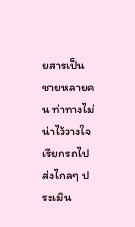ยสารเป็นชายหลายคน ท่าทางไม่น่าไว้วางใจ เรียกรถไปส่งไกลๆ ประเมิน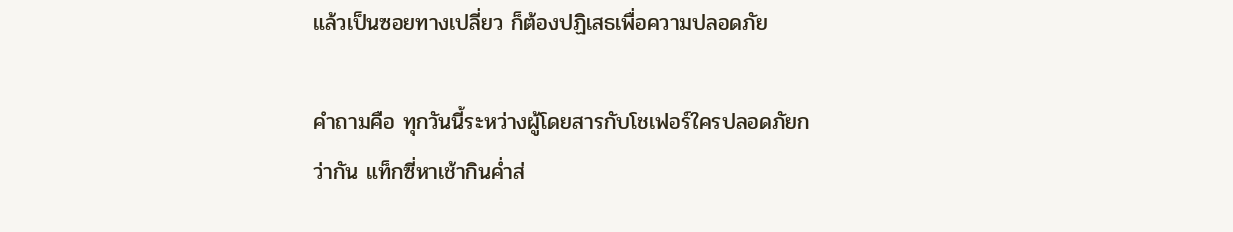แล้วเป็นซอยทางเปลี่ยว ก็ต้องปฏิเสธเพื่อความปลอดภัย

คำถามคือ ทุกวันนี้ระหว่างผู้โดยสารกับโชเฟอร์ใครปลอดภัยกว่ากัน แท็กซี่หาเช้ากินค่ำส่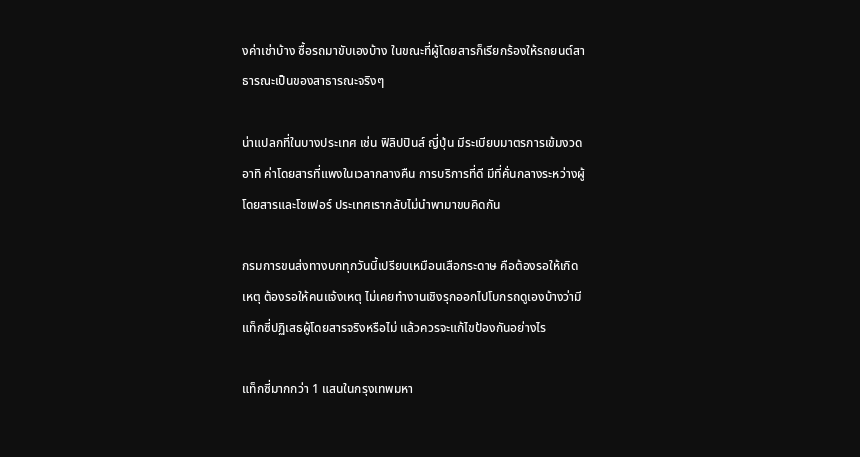งค่าเช่าบ้าง ซื้อรถมาขับเองบ้าง ในขณะที่ผู้โดยสารก็เรียกร้องให้รถยนต์สาธารณะเป็นของสาธารณะจริงๆ

น่าแปลกที่ในบางประเทศ เช่น ฟิลิปปินส์ ญี่ปุ่น มีระเบียบมาตรการเข้มงวด อาทิ ค่าโดยสารที่แพงในเวลากลางคืน การบริการที่ดี มีที่คั่นกลางระหว่างผู้โดยสารและโชเฟอร์ ประเทศเรากลับไม่นำพามาขบคิดกัน

กรมการขนส่งทางบกทุกวันนี้เปรียบเหมือนเสือกระดาษ คือต้องรอให้เกิดเหตุ ต้องรอให้คนแจ้งเหตุ ไม่เคยทำงานเชิงรุกออกไปโบกรถดูเองบ้างว่ามีแท็กซี่ปฏิเสธผู้โดยสารจริงหรือไม่ แล้วควรจะแก้ไขป้องกันอย่างไร

แท็กซี่มากกว่า 1 แสนในกรุงเทพมหา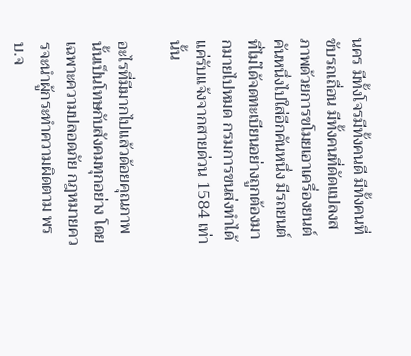นคร มีทั้งโจรมีทั้งคนดี มีทั้งคนที่ขับรถเถื่อน มีทั้งคนที่ดัดแปลงสภาพด้วยการขโมยเอาเครื่องยนต์คันหนึ่งไปใส่อีกคันหนึ่ง มีรถยนต์ที่ไม่ได้จดทะเบียนอย่างถูกต้องมากมายไปหมด กรมการขนส่งทำได้แค่รับแจ้งจากสายด่วน 1584 เท่านั้น

อะไรที่มีมากไปแล้วด้อยคุณภาพนั้นเป็นโทษกับสังคมทุกอย่าง โดยเฉพาะความปลอดภัย กฎหมายควรจะนำผู้กระทำความผิดตาม พรบ.จ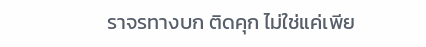ราจรทางบก ติดคุก ไม่ใช่แค่เพีย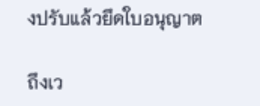งปรับแล้วยึดใบอนุญาต

ถึงเว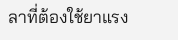ลาที่ต้องใช้ยาแรง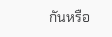กันหรือ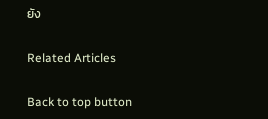ยัง

Related Articles

Back to top button